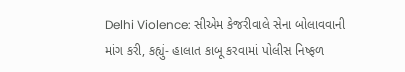Delhi Violence: સીએમ કેજરીવાલે સેના બોલાવવાની માંગ કરી, કહ્યું- હાલાત કાબૂ કરવામાં પોલીસ નિષ્ફળ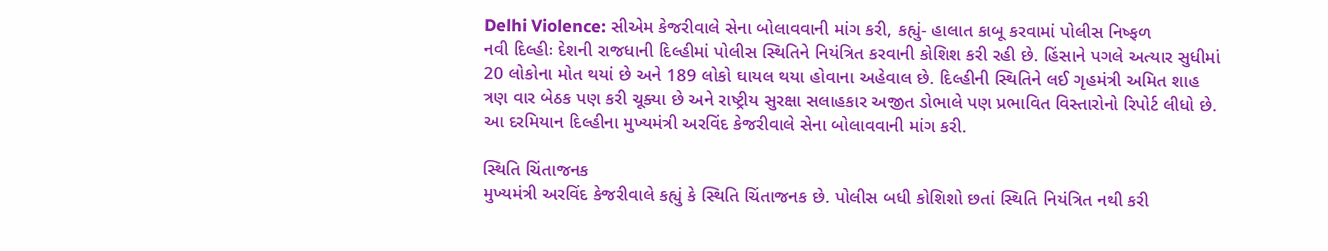Delhi Violence: સીએમ કેજરીવાલે સેના બોલાવવાની માંગ કરી, કહ્યું- હાલાત કાબૂ કરવામાં પોલીસ નિષ્ફળ
નવી દિલ્હીઃ દેશની રાજધાની દિલ્હીમાં પોલીસ સ્થિતિને નિયંત્રિત કરવાની કોશિશ કરી રહી છે. હિંસાને પગલે અત્યાર સુધીમાં 20 લોકોના મોત થયાં છે અને 189 લોકો ઘાયલ થયા હોવાના અહેવાલ છે. દિલ્હીની સ્થિતિને લઈ ગૃહમંત્રી અમિત શાહ ત્રણ વાર બેઠક પણ કરી ચૂક્યા છે અને રાષ્ટ્રીય સુરક્ષા સલાહકાર અજીત ડોભાલે પણ પ્રભાવિત વિસ્તારોનો રિપોર્ટ લીધો છે. આ દરમિયાન દિલ્હીના મુખ્યમંત્રી અરવિંદ કેજરીવાલે સેના બોલાવવાની માંગ કરી.

સ્થિતિ ચિંતાજનક
મુખ્યમંત્રી અરવિંદ કેજરીવાલે કહ્યું કે સ્થિતિ ચિંતાજનક છે. પોલીસ બધી કોશિશો છતાં સ્થિતિ નિયંત્રિત નથી કરી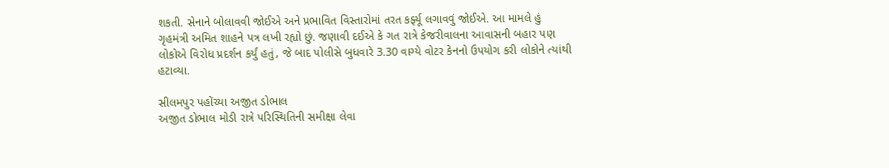શકતી. સેનાને બોલાવવી જોઈએ અને પ્રભાવિત વિસ્તારોમાં તરત કર્ફ્યૂ લગાવવું જોઈએ. આ મામલે હું ગૃહમંત્રી અમિત શાહને પત્ર લખી રહ્યો છું. જણાવી દઈએ કે ગત રાત્રે કેજરીવાલના આવાસની બહાર પણ લોકોએ વિરોધ પ્રદર્શન કર્યું હતું, જે બાદ પોલીસે બુધવારે 3.30 વાગ્યે વોટર કેનનો ઉપયોગ કરી લોકોને ત્યાંથી હટાવ્યા.

સીલમપુર પહોંચ્યા અજીત ડોભાલ
અજીત ડોભાલ મોડી રાત્રે પરિસ્થિતિની સમીક્ષા લેવા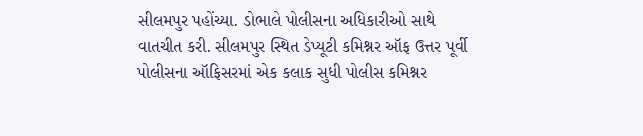સીલમપુર પહોંચ્યા. ડોભાલે પોલીસના અધિકારીઓ સાથે વાતચીત કરી. સીલમપુર સ્થિત ડેપ્યૂટી કમિશ્નર ઑફ ઉત્તર પૂર્વી પોલીસના ઑફિસરમાં એક કલાક સુધી પોલીસ કમિશ્નર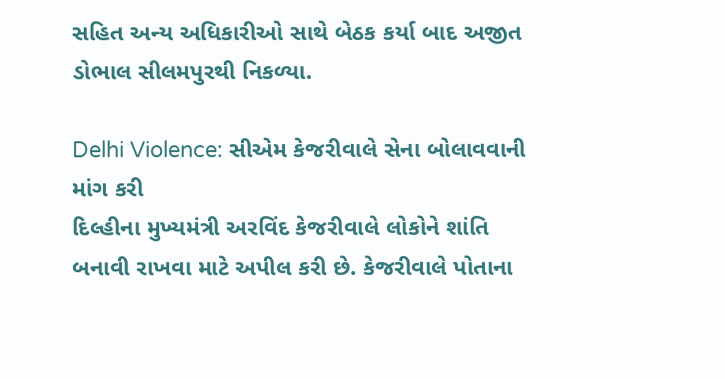સહિત અન્ય અધિકારીઓ સાથે બેઠક કર્યા બાદ અજીત ડોભાલ સીલમપુરથી નિકળ્યા.

Delhi Violence: સીએમ કેજરીવાલે સેના બોલાવવાની માંગ કરી
દિલ્હીના મુખ્યમંત્રી અરવિંદ કેજરીવાલે લોકોને શાંતિ બનાવી રાખવા માટે અપીલ કરી છે. કેજરીવાલે પોતાના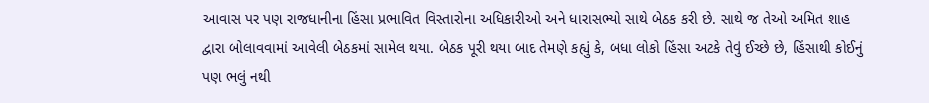આવાસ પર પણ રાજધાનીના હિંસા પ્રભાવિત વિસ્તારોના અધિકારીઓ અને ધારાસભ્યો સાથે બેઠક કરી છે. સાથે જ તેઓ અમિત શાહ દ્વારા બોલાવવામાં આવેલી બેઠકમાં સામેલ થયા. બેઠક પૂરી થયા બાદ તેમણે કહ્યું કે, બધા લોકો હિંસા અટકે તેવું ઈચ્છે છે, હિંસાથી કોઈનું પણ ભલું નથી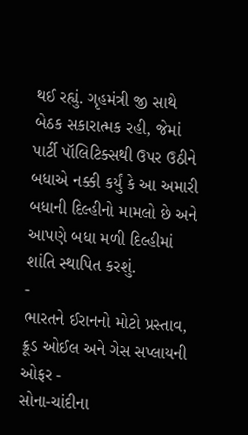થઈ રહ્યું. ગૃહમંત્રી જી સાથે બેઠક સકારાત્મક રહી, જેમાં પાર્ટી પૉલિટિક્સથી ઉપર ઉઠીને બધાએ નક્કી કર્યું કે આ અમારી બધાની દિલ્હીનો મામલો છે અને આપણે બધા મળી દિલ્હીમાં શાંતિ સ્થાપિત કરશું.
-
ભારતને ઈરાનનો મોટો પ્રસ્તાવ, ક્રૂડ ઓઈલ અને ગેસ સપ્લાયની ઓફર -
સોના-ચાંદીના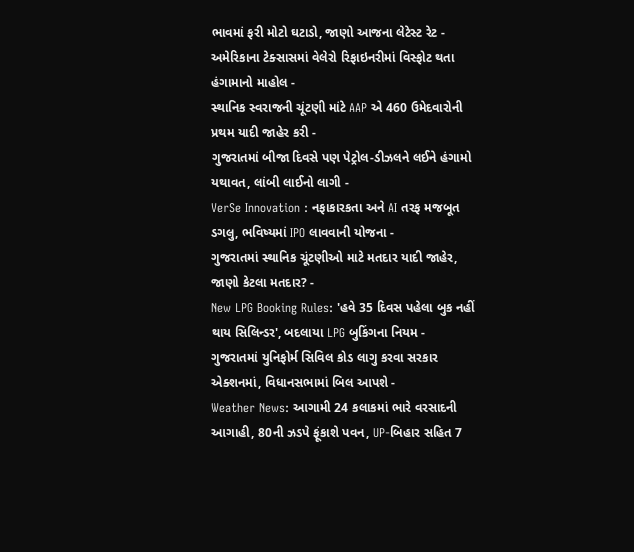ભાવમાં ફરી મોટો ઘટાડો, જાણો આજના લેટેસ્ટ રેટ -
અમેરિકાના ટેક્સાસમાં વેલેરો રિફાઇનરીમાં વિસ્ફોટ થતા હંગામાનો માહોલ -
સ્થાનિક સ્વરાજની ચૂંટણી માંટે AAP એ 460 ઉમેદવારોની પ્રથમ યાદી જાહેર કરી -
ગુજરાતમાં બીજા દિવસે પણ પેટ્રોલ-ડીઝલને લઈને હંગામો યથાવત, લાંબી લાઈનો લાગી -
VerSe Innovation : નફાકારકતા અને AI તરફ મજબૂત ડગલુ, ભવિષ્યમાં IPO લાવવાની યોજના -
ગુજરાતમાં સ્થાનિક ચૂંટણીઓ માટે મતદાર યાદી જાહેર, જાણો કેટલા મતદાર? -
New LPG Booking Rules: 'હવે 35 દિવસ પહેલા બુક નહીં થાય સિલિન્ડર', બદલાયા LPG બુકિંગના નિયમ -
ગુજરાતમાં યુનિફોર્મ સિવિલ કોડ લાગુ કરવા સરકાર એક્શનમાં, વિધાનસભામાં બિલ આપશે -
Weather News: આગામી 24 કલાકમાં ભારે વરસાદની આગાહી, 80ની ઝડપે ફૂંકાશે પવન, UP-બિહાર સહિત 7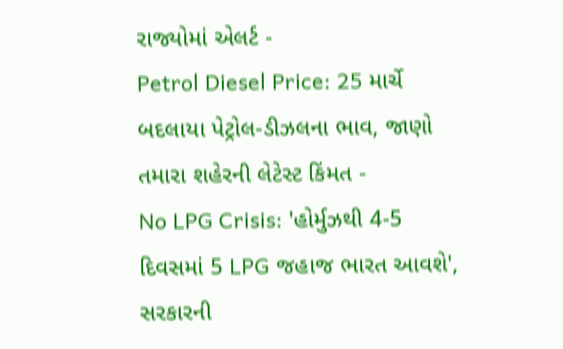રાજ્યોમાં એલર્ટ -
Petrol Diesel Price: 25 માર્ચે બદલાયા પેટ્રોલ-ડીઝલના ભાવ, જાણો તમારા શહેરની લેટેસ્ટ કિંમત -
No LPG Crisis: 'હોર્મુઝથી 4-5 દિવસમાં 5 LPG જહાજ ભારત આવશે', સરકારની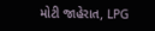મોટી જાહેરાત, LPG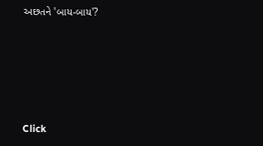અછતને 'બાય-બાય'?








Click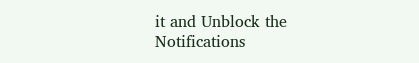it and Unblock the Notifications